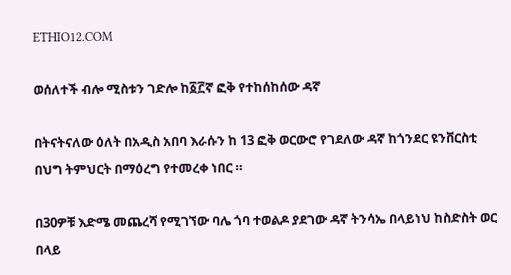ETHIO12.COM

ወሰለተች ብሎ ሚስቱን ገድሎ ከ፩፫ኛ ፎቅ የተከሰከሰው ዳኛ

በትናትናለው ዕለት በአዲስ አበባ እራሱን ከ 13 ፎቅ ወርውሮ የገደለው ዳኛ ከጎንደር ዩንቨርስቲ በህግ ትምህርት በማዕረግ የተመረቀ ነበር ።

በ30ዎቹ እድሜ መጨረሻ የሚገኘው ባሌ ጎባ ተወልዶ ያደገው ዳኛ ትንሳኤ በላይነህ ከስድስት ወር በላይ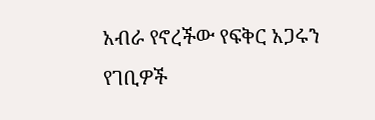አብራ የኖረችው የፍቅር አጋሩን የገቢዎች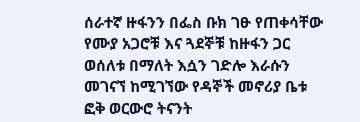ሰራተኛ ዙፋንን በፌስ ቡክ ገፁ የጠቀሳቸው የሙያ አጋሮቹ እና ጓደኞቹ ከዙፋን ጋር ወሰለቱ በማለት እሷን ገድሎ እራሱን መገናኘ ከሚገኘው የዳኞች መኖሪያ ቤቱ ፎቅ ወርውሮ ትናንት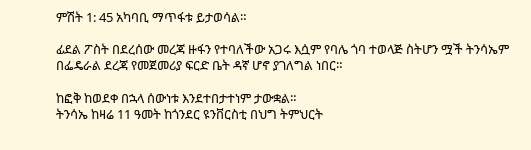ምሽት 1: 45 አካባቢ ማጥፋቱ ይታወሳል።

ፊደል ፖስት በደረሰው መረጃ ዙፋን የተባለችው አጋሩ እሷም የባሌ ጎባ ተወላጅ ስትሆን ሟች ትንሳኤም በፌዴራል ደረጃ የመጀመሪያ ፍርድ ቤት ዳኛ ሆኖ ያገለግል ነበር።

ከፎቅ ከወደቀ በኋላ ሰውነቱ እንደተበታተነም ታውቋል።
ትንሳኤ ከዛሬ 11 ዓመት ከጎንደር ዩንቨርስቲ በህግ ትምህርት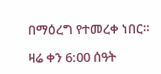በማዕረግ የተመረቀ ነበር።

ዛሬ ቀን 6:00 ሰዓት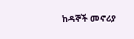ከዳኞች መኖሪያ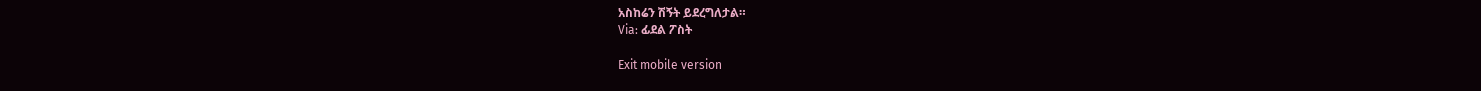አስከሬን ሽኝት ይደረግለታል።
Via: ፊደል ፖስት

Exit mobile version